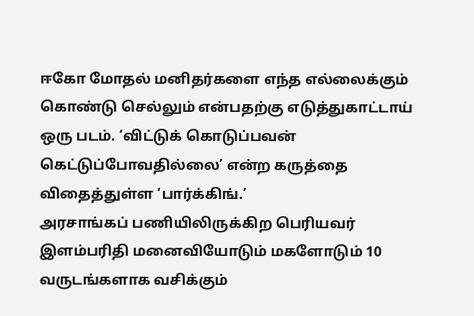ஈகோ மோதல் மனிதர்களை எந்த எல்லைக்கும் கொண்டு செல்லும் என்பதற்கு எடுத்துகாட்டாய் ஒரு படம். ‘விட்டுக் கொடுப்பவன் கெட்டுப்போவதில்லை’ என்ற கருத்தை விதைத்துள்ள ‘பார்க்கிங்.’
அரசாங்கப் பணியிலிருக்கிற பெரியவர் இளம்பரிதி மனைவியோடும் மகளோடும் 10 வருடங்களாக வசிக்கும்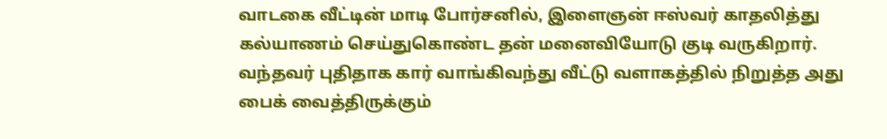வாடகை வீட்டின் மாடி போர்சனில், இளைஞன் ஈஸ்வர் காதலித்து கல்யாணம் செய்துகொண்ட தன் மனைவியோடு குடி வருகிறார். வந்தவர் புதிதாக கார் வாங்கிவந்து வீட்டு வளாகத்தில் நிறுத்த அது பைக் வைத்திருக்கும்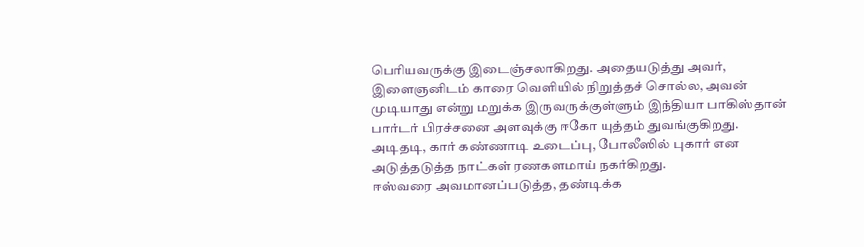பெரியவருக்கு இடைஞ்சலாகிறது. அதையடுத்து அவர், இளைஞனிடம் காரை வெளியில் நிறுத்தச் சொல்ல, அவன் முடியாது என்று மறுக்க இருவருக்குள்ளும் இந்தியா பாகிஸ்தான் பார்டர் பிரச்சனை அளவுக்கு ஈகோ யுத்தம் துவங்குகிறது. அடிதடி, கார் கண்ணாடி உடைப்பு, போலீஸில் புகார் என அடுத்தடுத்த நாட்கள் ரணகளமாய் நகர்கிறது.
ஈஸ்வரை அவமானப்படுத்த, தண்டிக்க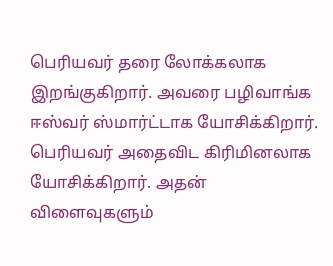பெரியவர் தரை லோக்கலாக இறங்குகிறார். அவரை பழிவாங்க ஈஸ்வர் ஸ்மார்ட்டாக யோசிக்கிறார். பெரியவர் அதைவிட கிரிமினலாக யோசிக்கிறார். அதன் விளைவுகளும்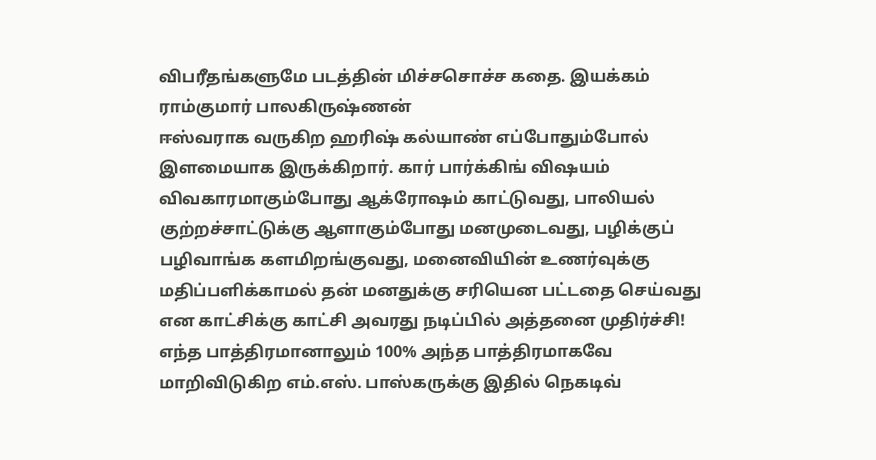விபரீதங்களுமே படத்தின் மிச்சசொச்ச கதை. இயக்கம் ராம்குமார் பாலகிருஷ்ணன்
ஈஸ்வராக வருகிற ஹரிஷ் கல்யாண் எப்போதும்போல் இளமையாக இருக்கிறார். கார் பார்க்கிங் விஷயம் விவகாரமாகும்போது ஆக்ரோஷம் காட்டுவது, பாலியல் குற்றச்சாட்டுக்கு ஆளாகும்போது மனமுடைவது, பழிக்குப் பழிவாங்க களமிறங்குவது, மனைவியின் உணர்வுக்கு மதிப்பளிக்காமல் தன் மனதுக்கு சரியென பட்டதை செய்வது என காட்சிக்கு காட்சி அவரது நடிப்பில் அத்தனை முதிர்ச்சி!
எந்த பாத்திரமானாலும் 100% அந்த பாத்திரமாகவே மாறிவிடுகிற எம்.எஸ். பாஸ்கருக்கு இதில் நெகடிவ்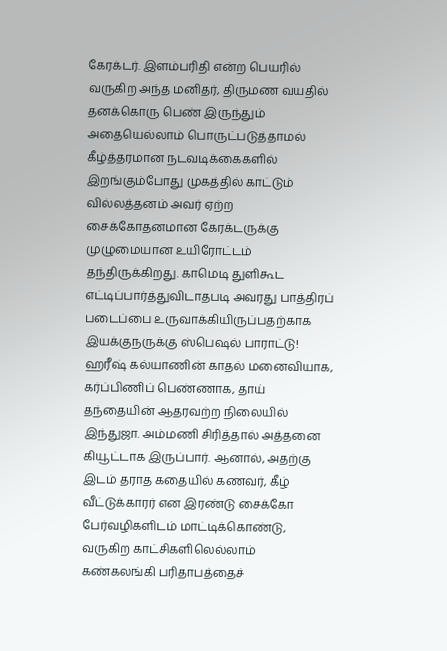கேரக்டர். இளம்பரிதி என்ற பெயரில் வருகிற அந்த மனிதர், திருமண வயதில் தனக்கொரு பெண் இருந்தும் அதையெல்லாம் பொருட்படுத்தாமல் கீழ்த்தரமான நடவடிக்கைகளில் இறங்கும்போது முகத்தில் காட்டும் வில்லத்தனம் அவர் ஏற்ற சைக்கோதனமான கேரக்டருக்கு முழுமையான உயிரோட்டம் தந்திருக்கிறது. காமெடி துளிகூட எட்டிப்பார்த்துவிடாதபடி அவரது பாத்திரப் படைப்பை உருவாக்கியிருப்பதற்காக இயக்குநருக்கு ஸ்பெஷல் பாராட்டு!
ஹரீஷ் கல்யாணின் காதல் மனைவியாக, கர்ப்பிணிப் பெண்ணாக, தாய் தந்தையின் ஆதரவற்ற நிலையில் இந்துஜா. அம்மணி சிரித்தால் அத்தனை கியூட்டாக இருப்பார். ஆனால், அதற்கு இடம் தராத கதையில் கணவர், கீழ் வீட்டுக்காரர் என இரண்டு சைக்கோ பேர்வழிகளிடம் மாட்டிக்கொண்டு, வருகிற காட்சிகளிலெல்லாம் கண்கலங்கி பரிதாபத்தைச்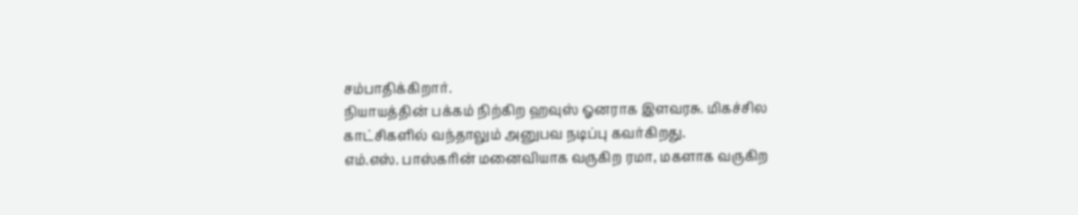சம்பாதிக்கிறார்.
நியாயத்தின் பக்கம் நிற்கிற ஹவுஸ் ஓனராக இளவரசு. மிகச்சில காட்சிகளில் வந்தாலும் அனுபவ நடிப்பு கவர்கிறது.
எம்.எஸ். பாஸ்கரின் மனைவியாக வருகிற ரமா, மகளாக வருகிற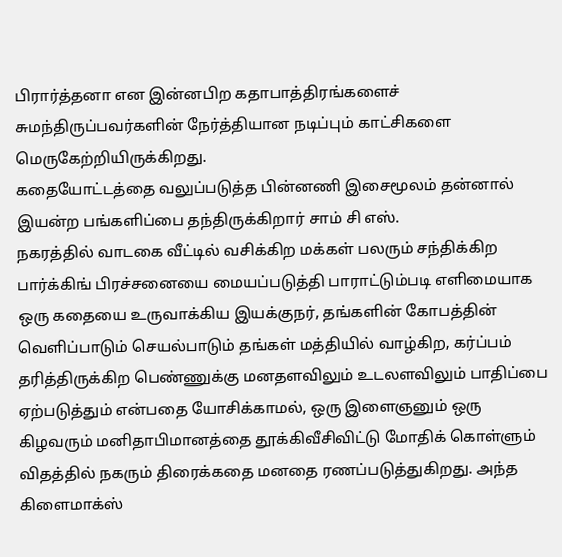பிரார்த்தனா என இன்னபிற கதாபாத்திரங்களைச் சுமந்திருப்பவர்களின் நேர்த்தியான நடிப்பும் காட்சிகளை மெருகேற்றியிருக்கிறது.
கதையோட்டத்தை வலுப்படுத்த பின்னணி இசைமூலம் தன்னால் இயன்ற பங்களிப்பை தந்திருக்கிறார் சாம் சி எஸ்.
நகரத்தில் வாடகை வீட்டில் வசிக்கிற மக்கள் பலரும் சந்திக்கிற பார்க்கிங் பிரச்சனையை மையப்படுத்தி பாராட்டும்படி எளிமையாக ஒரு கதையை உருவாக்கிய இயக்குநர், தங்களின் கோபத்தின் வெளிப்பாடும் செயல்பாடும் தங்கள் மத்தியில் வாழ்கிற, கர்ப்பம் தரித்திருக்கிற பெண்ணுக்கு மனதளவிலும் உடலளவிலும் பாதிப்பை ஏற்படுத்தும் என்பதை யோசிக்காமல், ஒரு இளைஞனும் ஒரு கிழவரும் மனிதாபிமானத்தை தூக்கிவீசிவிட்டு மோதிக் கொள்ளும் விதத்தில் நகரும் திரைக்கதை மனதை ரணப்படுத்துகிறது. அந்த கிளைமாக்ஸ்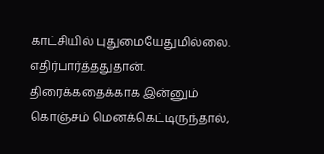காட்சியில் புதுமையேதுமில்லை. எதிர்பார்த்ததுதான்.
திரைக்கதைக்காக இன்னும் கொஞ்சம் மெனக்கெட்டிருந்தால்,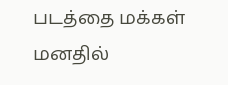படத்தை மக்கள் மனதில்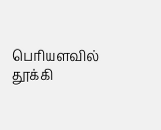பெரியளவில் தூக்கி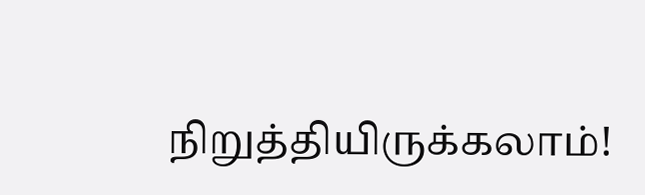நிறுத்தியிருக்கலாம்!